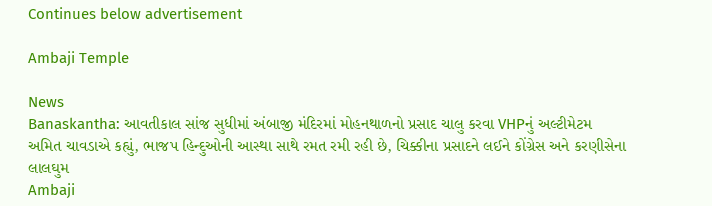Continues below advertisement

Ambaji Temple

News
Banaskantha: આવતીકાલ સાંજ સુધીમાં અંબાજી મંદિરમાં મોહનથાળનો પ્રસાદ ચાલુ કરવા VHPનું અલ્ટીમેટમ
અમિત ચાવડાએ કહ્યું, ભાજપ હિન્દુઓની આસ્થા સાથે રમત રમી રહી છે, ચિક્કીના પ્રસાદને લઈને કોંગ્રેસ અને કરણીસેના લાલઘુમ
Ambaji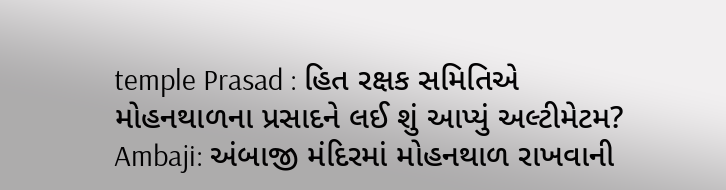temple Prasad : હિત રક્ષક સમિતિએ મોહનથાળના પ્રસાદને લઈ શું આપ્યું અલ્ટીમેટમ?
Ambaji: અંબાજી મંદિરમાં મોહનથાળ રાખવાની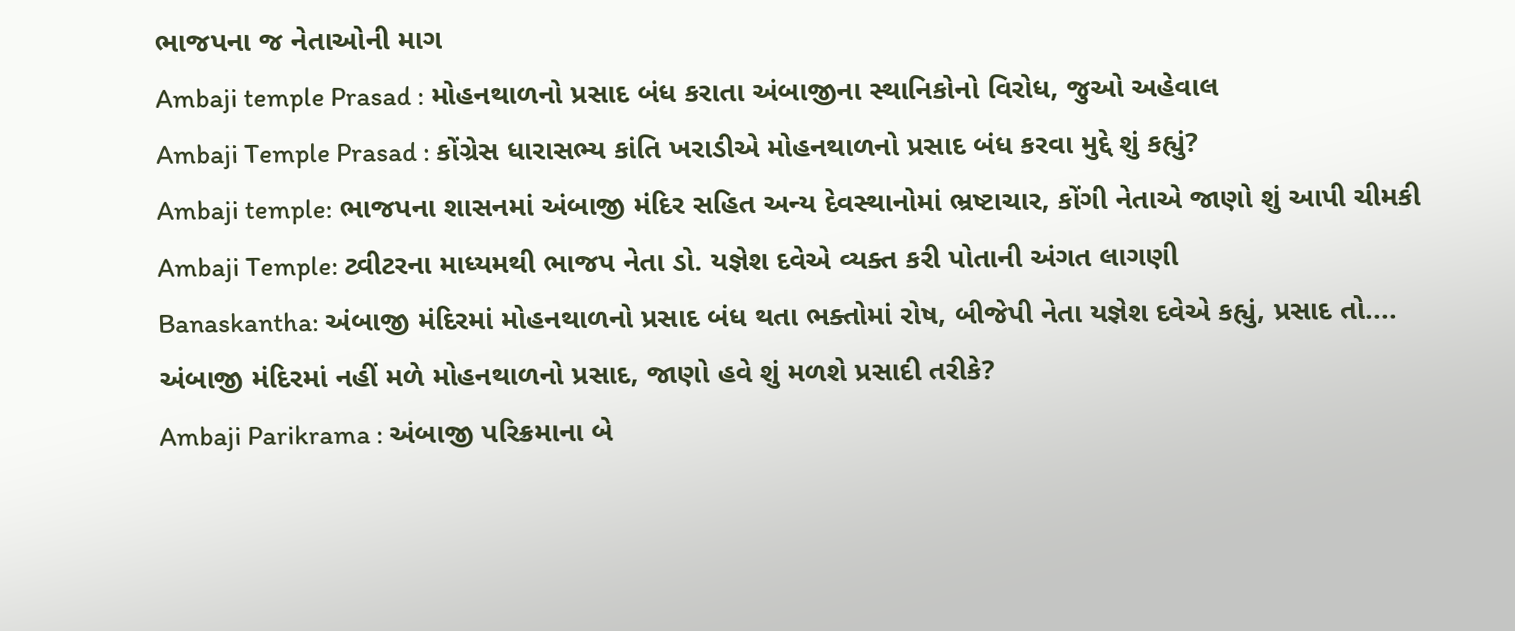ભાજપના જ નેતાઓની માગ
Ambaji temple Prasad : મોહનથાળનો પ્રસાદ બંધ કરાતા અંબાજીના સ્થાનિકોનો વિરોધ, જુઓ અહેવાલ
Ambaji Temple Prasad : કોંગ્રેસ ધારાસભ્ય કાંતિ ખરાડીએ મોહનથાળનો પ્રસાદ બંધ કરવા મુદ્દે શું કહ્યું?
Ambaji temple: ભાજપના શાસનમાં અંબાજી મંદિર સહિત અન્ય દેવસ્થાનોમાં ભ્રષ્ટાચાર, કોંગી નેતાએ જાણો શું આપી ચીમકી
Ambaji Temple: ટ્વીટરના માધ્યમથી ભાજપ નેતા ડો. યજ્ઞેશ દવેએ વ્યક્ત કરી પોતાની અંગત લાગણી
Banaskantha: અંબાજી મંદિરમાં મોહનથાળનો પ્રસાદ બંધ થતા ભક્તોમાં રોષ, બીજેપી નેતા યજ્ઞેશ દવેએ કહ્યું, પ્રસાદ તો....
અંબાજી મંદિરમાં નહીં મળે મોહનથાળનો પ્રસાદ, જાણો હવે શું મળશે પ્રસાદી તરીકે?
Ambaji Parikrama : અંબાજી પરિક્રમાના બે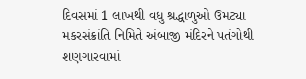દિવસમાં 1 લાખથી વધુ શ્રદ્ધાળુઓ ઉમટ્યા
મકરસંક્રાંતિ નિમિતે અંબાજી મંદિરને પતંગોથી શણગારવામાં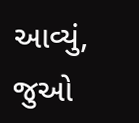આવ્યું, જુઓ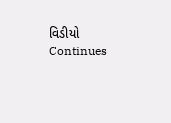વિડીયો
Continues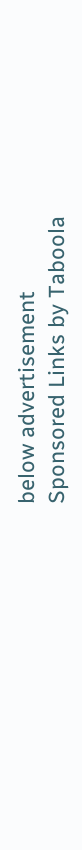below advertisement
Sponsored Links by Taboola